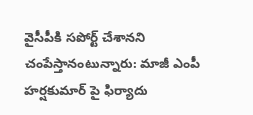వైసీపీకి సపోర్ట్ చేశానని చంపేస్తానంటున్నారు: మాజీ ఎంపీ హర్షకుమార్ పై ఫిర్యాదు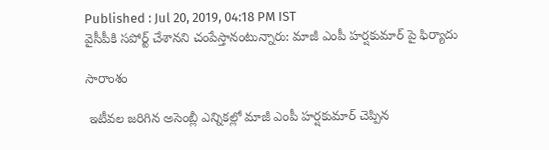Published : Jul 20, 2019, 04:18 PM IST
వైసీపీకి సపోర్ట్ చేశానని చంపేస్తానంటున్నారు: మాజీ ఎంపీ హర్షకుమార్ పై ఫిర్యాదు

సారాంశం

 ఇటీవల జరిగిన అసెంబ్లీ ఎన్నికల్లో మాజీ ఎంపీ హర్షకుమార్‌ చెప్పిన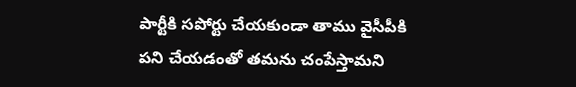పార్టీకి సపోర్టు చేయకుండా తాము వైసీపీకి పని చేయడంతో తమను చంపేస్తామని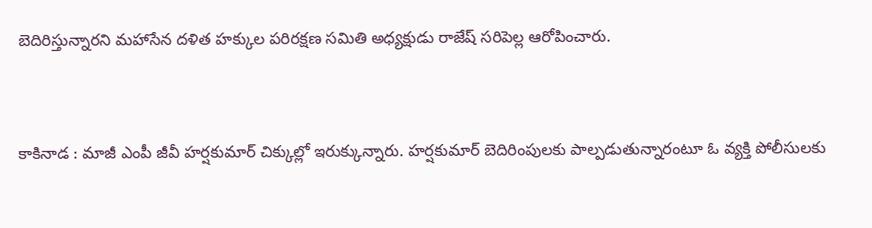బెదిరిస్తున్నారని మహాసేన దళిత హక్కుల పరిరక్షణ సమితి అధ్యక్షుడు రాజేష్‌ సరిపెల్ల ఆరోపించారు.


కాకినాడ : మాజీ ఎంపీ జీవీ హర్షకుమార్ చిక్కుల్లో ఇరుక్కున్నారు. హర్షకుమార్ బెదిరింపులకు పాల్పడుతున్నారంటూ ఓ వ్యక్తి పోలీసులకు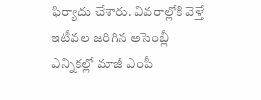ఫిర్యాదు చేశారు. వివరాల్లోకి వెళ్తే ఇటీవల జరిగిన అసెంబ్లీ ఎన్నికల్లో మాజీ ఎంపీ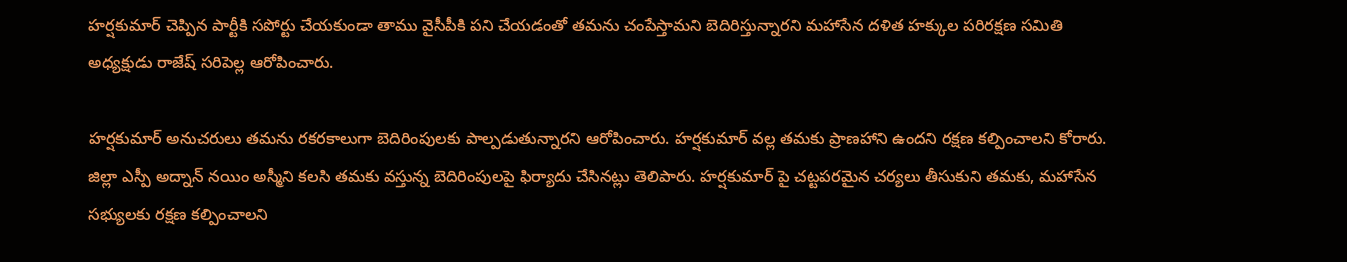హర్షకుమార్‌ చెప్పిన పార్టీకి సపోర్టు చేయకుండా తాము వైసీపీకి పని చేయడంతో తమను చంపేస్తామని బెదిరిస్తున్నారని మహాసేన దళిత హక్కుల పరిరక్షణ సమితి అధ్యక్షుడు రాజేష్‌ సరిపెల్ల ఆరోపించారు.

హర్షకుమార్‌ అనుచరులు తమను రకరకాలుగా బెదిరింపులకు పాల్పడుతున్నారని ఆరోపించారు. హర్షకుమార్‌ వల్ల తమకు ప్రాణహాని ఉందని రక్షణ కల్పించాలని కోరారు. జిల్లా ఎస్పీ అద్నాన్‌ నయిం అస్మీని కలసి తమకు వస్తున్న బెదిరింపులపై ఫిర్యాదు చేసినట్లు తెలిపారు. హర్షకుమార్ పై చట్టపరమైన చర్యలు తీసుకుని తమకు, మహాసేన సభ్యులకు రక్షణ కల్పించాలని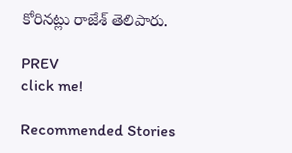కోరినట్లు రాజేశ్ తెలిపారు.

PREV
click me!

Recommended Stories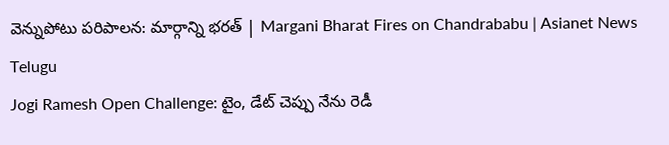వెన్నుపోటు పరిపాలన: మార్గాన్ని భరత్ | Margani Bharat Fires on Chandrababu | Asianet News Telugu
Jogi Ramesh Open Challenge: టైం, డేట్ చెప్పు నేను రెడీ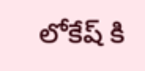లోకేష్ కి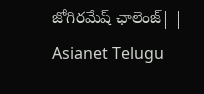జోగిరమేష్ ఛాలెంజ్| | Asianet Telugu